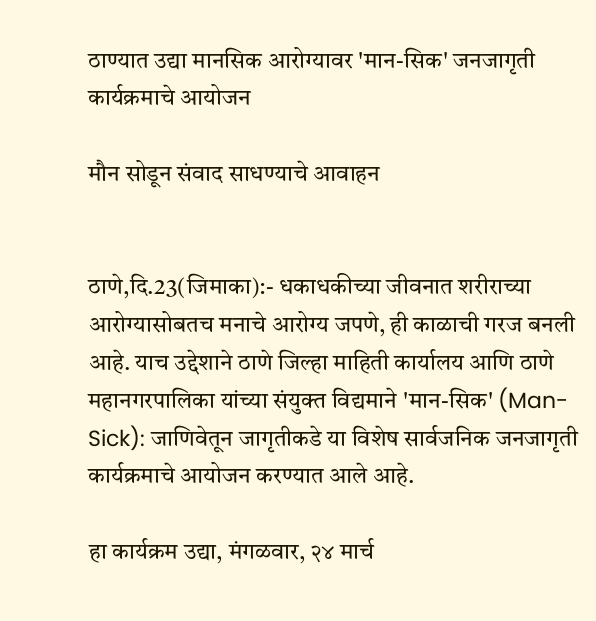ठाण्यात उद्या मानसिक आरोग्यावर 'मान-सिक' जनजागृती कार्यक्रमाचे आयोजन

मौन सोडून संवाद साधण्याचे आवाहन


ठाणे,दि.23(जिमाका):- धकाधकीच्या जीवनात शरीराच्या आरोग्यासोबतच मनाचे आरोग्य जपणे, ही काळाची गरज बनली आहे. याच उद्देशाने ठाणे जिल्हा माहिती कार्यालय आणि ठाणे महानगरपालिका यांच्या संयुक्त विद्यमाने 'मान-सिक' (Man-Sick): जाणिवेतून जागृतीकडे या विशेष सार्वजनिक जनजागृती कार्यक्रमाचे आयोजन करण्यात आले आहे.

हा कार्यक्रम उद्या, मंगळवार, २४ मार्च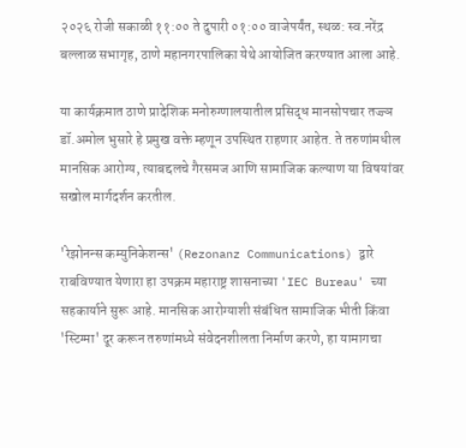२०२६ रोजी सकाळी ११:०० ते दुपारी ०१:०० वाजेपर्यंत, स्थळ: स्व.नरेंद्र बल्लाळ सभागृह, ठाणे महानगरपालिका येथे आयोजित करण्यात आला आहे.

या कार्यक्रमात ठाणे प्रादेशिक मनोरुग्णालयातील प्रसिद्ध मानसोपचार तज्ज्ञ डॉ.अमोल भुसारे हे प्रमुख वक्ते म्हणून उपस्थित राहणार आहेत. ते तरुणांमधील मानसिक आरोग्य, त्याबद्दलचे गैरसमज आणि सामाजिक कल्याण या विषयांवर सखोल मार्गदर्शन करतील.

'रेझोनन्स कम्युनिकेशन्स' (Rezonanz Communications) द्वारे राबविण्यात येणारा हा उपक्रम महाराष्ट्र शासनाच्या 'IEC Bureau' च्या सहकार्याने सुरू आहे. मानसिक आरोग्याशी संबंधित सामाजिक भीती किंवा 'स्टिग्मा' दूर करून तरुणांमध्ये संवेदनशीलता निर्माण करणे, हा यामागचा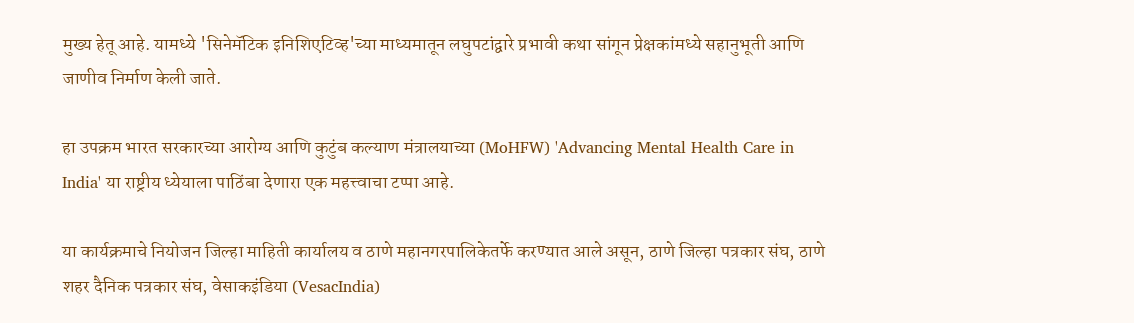मुख्य हेतू आहे. यामध्ये 'सिनेमॅटिक इनिशिएटिव्ह'च्या माध्यमातून लघुपटांद्वारे प्रभावी कथा सांगून प्रेक्षकांमध्ये सहानुभूती आणि जाणीव निर्माण केली जाते.

हा उपक्रम भारत सरकारच्या आरोग्य आणि कुटुंब कल्याण मंत्रालयाच्या (MoHFW) 'Advancing Mental Health Care in India' या राष्ट्रीय ध्येयाला पाठिंबा देणारा एक महत्त्वाचा टप्पा आहे.

या कार्यक्रमाचे नियोजन जिल्हा माहिती कार्यालय व ठाणे महानगरपालिकेतर्फे करण्यात आले असून, ठाणे जिल्हा पत्रकार संघ, ठाणे शहर दैनिक पत्रकार संघ, वेसाकइंडिया (VesacIndia)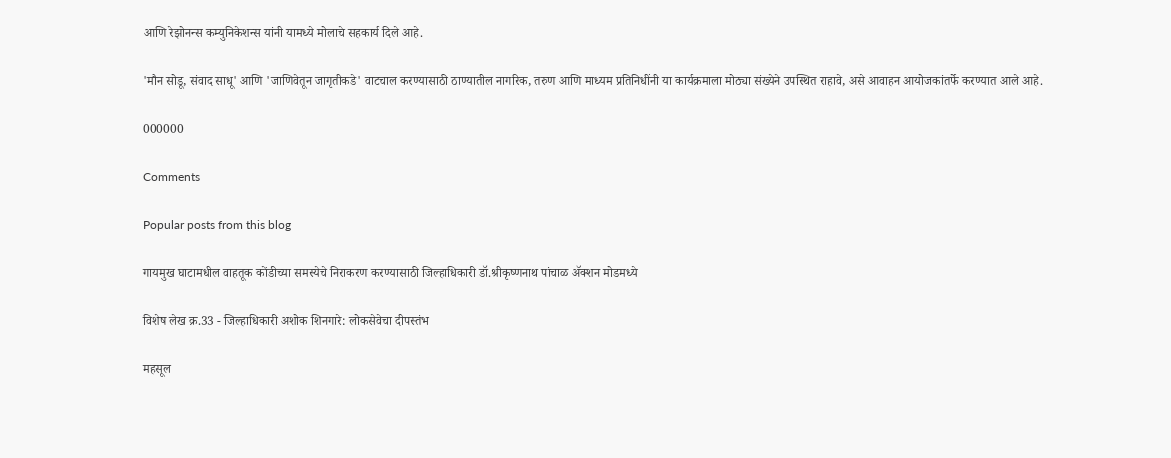आणि रेझोनन्स कम्युनिकेशन्स यांनी यामध्ये मोलाचे सहकार्य दिले आहे.

'मौन सोडू, संवाद साधू' आणि 'जाणिवेतून जागृतीकडे' वाटचाल करण्यासाठी ठाण्यातील नागरिक, तरुण आणि माध्यम प्रतिनिधींनी या कार्यक्रमाला मोठ्या संख्येने उपस्थित राहावे, असे आवाहन आयोजकांतर्फे करण्यात आले आहे.

000000

Comments

Popular posts from this blog

गायमुख घाटामधील वाहतूक कोंडीच्या समस्येचे निराकरण करण्यासाठी जिल्हाधिकारी डॉ.श्रीकृष्णनाथ पांचाळ ॲक्शन मोडमध्ये

विशेष लेख क्र.33 - जिल्हाधिकारी अशोक शिनगारे: लोकसेवेचा दीपस्तंभ

महसूल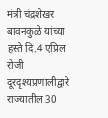मंत्री चंद्रशेखर बावनकुळे यांच्या हस्ते दि.4 एप्रिल रोजी दूरदृश्यप्रणालीद्वारे राज्यातील 30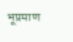भूप्रमाण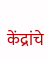केंद्रांचे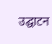उद्घाटन